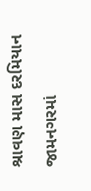શ્રાવણ માસ દરમિયાન જામનગરમાં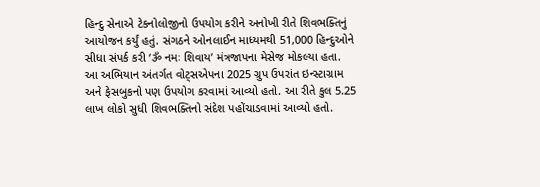હિન્દુ સેનાએ ટેકનોલોજીનો ઉપયોગ કરીને અનોખી રીતે શિવભક્તિનું આયોજન કર્યું હતું. સંગઠને ઓનલાઈન માધ્યમથી 51,000 હિન્દુઓને સીધા સંપર્ક કરી ‘ૐ નમઃ શિવાય’ મંત્રજાપના મેસેજ મોકલ્યા હતા.
આ અભિયાન અંતર્ગત વોટ્સએપના 2025 ગ્રુપ ઉપરાંત ઇન્સ્ટાગ્રામ અને ફેસબુકનો પણ ઉપયોગ કરવામાં આવ્યો હતો. આ રીતે કુલ 5.25 લાખ લોકો સુધી શિવભક્તિનો સંદેશ પહોંચાડવામાં આવ્યો હતો.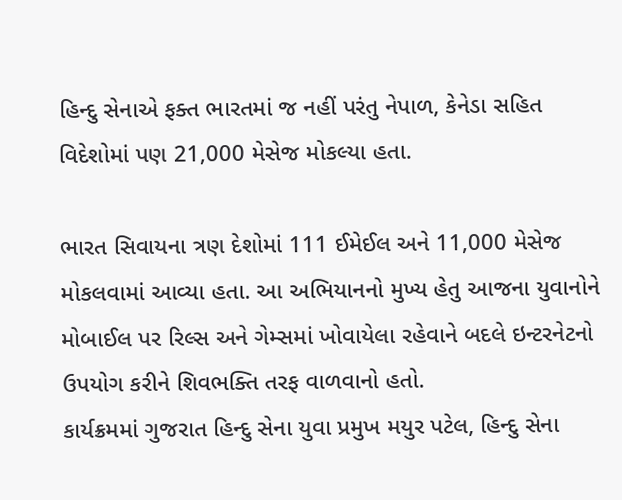હિન્દુ સેનાએ ફક્ત ભારતમાં જ નહીં પરંતુ નેપાળ, કેનેડા સહિત વિદેશોમાં પણ 21,000 મેસેજ મોકલ્યા હતા.

ભારત સિવાયના ત્રણ દેશોમાં 111 ઈમેઈલ અને 11,000 મેસેજ મોકલવામાં આવ્યા હતા. આ અભિયાનનો મુખ્ય હેતુ આજના યુવાનોને મોબાઈલ પર રિલ્સ અને ગેમ્સમાં ખોવાયેલા રહેવાને બદલે ઇન્ટરનેટનો ઉપયોગ કરીને શિવભક્તિ તરફ વાળવાનો હતો.
કાર્યક્રમમાં ગુજરાત હિન્દુ સેના યુવા પ્રમુખ મયુર પટેલ, હિન્દુ સેના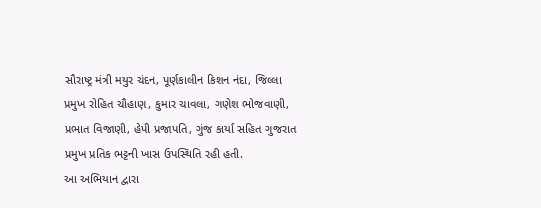સૌરાષ્ટ્ર મંત્રી મયુર ચંદન, પૂર્ણકાલીન કિશન નંદા, જિલ્લા પ્રમુખ રોહિત ચૌહાણ, કુમાર ચાવલા, ગણેશ ભોજવાણી, પ્રભાત વિજાણી, હેપી પ્રજાપતિ, ગુંજ કાર્યા સહિત ગુજરાત પ્રમુખ પ્રતિક ભટ્ટની ખાસ ઉપસ્થિતિ રહી હતી.
આ અભિયાન દ્વારા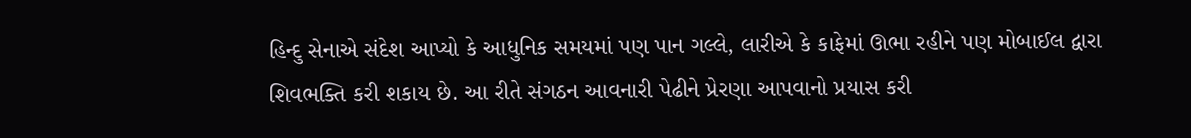હિન્દુ સેનાએ સંદેશ આપ્યો કે આધુનિક સમયમાં પણ પાન ગલ્લે, લારીએ કે કાફેમાં ઊભા રહીને પણ મોબાઈલ દ્વારા શિવભક્તિ કરી શકાય છે. આ રીતે સંગઠન આવનારી પેઢીને પ્રેરણા આપવાનો પ્રયાસ કરી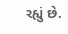રહ્યું છે.